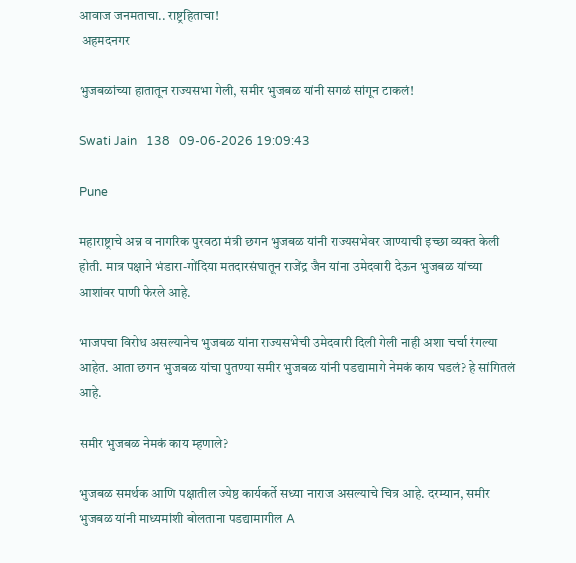आवाज जनमताचा.. राष्ट्रहिताचा!
 अहमदनगर

भुजबळांच्या हातातून राज्यसभा गेली, समीर भुजबळ यांनी सगळं सांगून टाकलं!

Swati Jain   138   09-06-2026 19:09:43

Pune

महाराष्ट्राचे अन्न व नागरिक पुरवठा मंत्री छगन भुजबळ यांनी राज्यसभेवर जाण्याची इच्छा व्यक्त केली होती. मात्र पक्षाने भंडारा-गोंदिया मतदारसंघातून राजेंद्र जैन यांना उमेदवारी देऊन भुजबळ यांच्या आशांवर पाणी फेरले आहे.

भाजपचा विरोध असल्यानेच भुजबळ यांना राज्यसभेची उमेदवारी दिली गेली नाही अशा चर्चा रंगल्या आहेत. आता छगन भुजबळ यांचा पुतण्या समीर भुजबळ यांनी पडद्यामागे नेमकं काय घडलं? हे सांगितलं आहे.

समीर भुजबळ नेमकं काय म्हणाले?

भुजबळ समर्थक आणि पक्षातील ज्येष्ठ कार्यकर्ते सध्या नाराज असल्याचे चित्र आहे. दरम्यान, समीर भुजबळ यांनी माध्यमांशी बोलताना पडद्यामागील A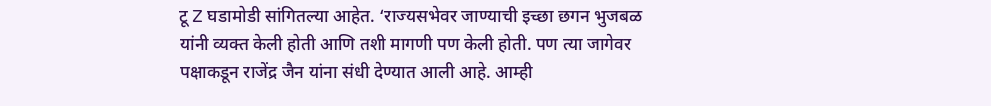टू Z घडामोडी सांगितल्या आहेत. ‘राज्यसभेवर जाण्याची इच्छा छगन भुजबळ यांनी व्यक्त केली होती आणि तशी मागणी पण केली होती. पण त्या जागेवर पक्षाकडून राजेंद्र जैन यांना संधी देण्यात आली आहे. आम्ही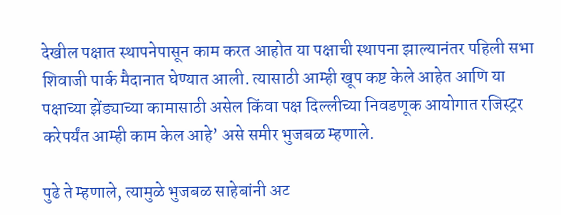देखील पक्षात स्थापनेपासून काम करत आहोत या पक्षाची स्थापना झाल्यानंतर पहिली सभा शिवाजी पार्क मैदानात घेण्यात आली. त्यासाठी आम्ही खूप कष्ट केले आहेत आणि या पक्षाच्या झेंड्याच्या कामासाठी असेल किंवा पक्ष दिल्लीच्या निवडणूक आयोगात रजिस्ट्रर करेपर्यंत आम्ही काम केल आहे’ असे समीर भुजबळ म्हणाले.

पुढे ते म्हणाले, त्यामुळे भुजबळ साहेबांनी अट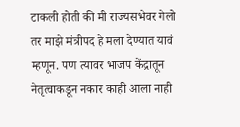टाकली होती की मी राज्यसभेवर गेलो तर माझे मंत्रीपद हे मला देण्यात यावं म्हणून. पण त्यावर भाजप केंद्रातून नेतृत्वाकडून नकार काही आला नाही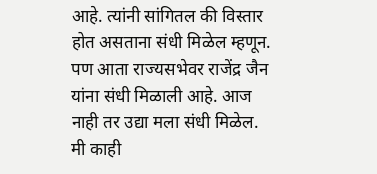आहे. त्यांनी सांगितल की विस्तार होत असताना संधी मिळेल म्हणून. पण आता राज्यसभेवर राजेंद्र जैन यांना संधी मिळाली आहे. आज नाही तर उद्या मला संधी मिळेल. मी काही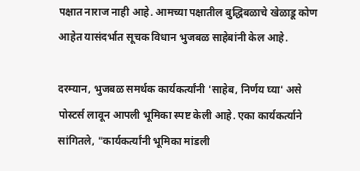पक्षात नाराज नाही आहे. आमच्या पक्षातील बुद्धिबळाचे खेळाडू कोण आहेत यासंदर्भात सूचक विधान भुजबळ साहेबांनी केल आहे.

दरम्यान, भुजबळ समर्थक कार्यकर्त्यांनी 'साहेब, निर्णय घ्या' असे पोस्टर्स लावून आपली भूमिका स्पष्ट केली आहे. एका कार्यकर्त्याने सांगितले, "कार्यकर्त्यांनी भूमिका मांडली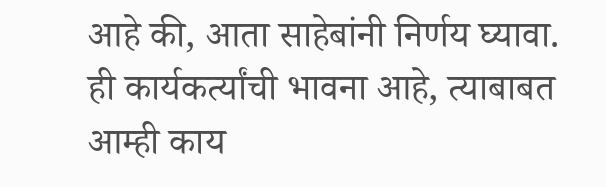आहे की, आता साहेबांनी निर्णय घ्यावा. ही कार्यकर्त्यांची भावना आहे, त्याबाबत आम्ही काय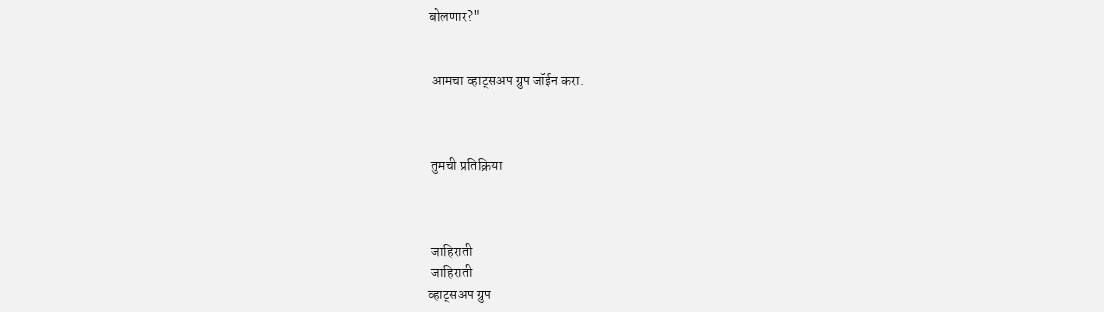बोलणार?"


 आमचा व्हाट्सअप ग्रुप जॉईन करा.



 तुमची प्रतिक्रिया



 जाहिराती
 जाहिराती
व्हाट्सअप ग्रुप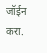जॉईन करा.